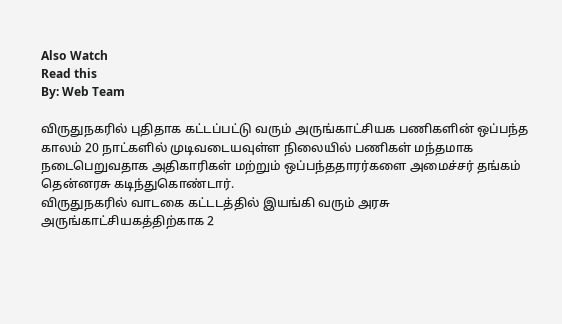Also Watch
Read this
By: Web Team

விருதுநகரில் புதிதாக கட்டப்பட்டு வரும் அருங்காட்சியக பணிகளின் ஒப்பந்த காலம் 20 நாட்களில் முடிவடையவுள்ள நிலையில் பணிகள் மந்தமாக நடைபெறுவதாக அதிகாரிகள் மற்றும் ஒப்பந்ததாரர்களை அமைச்சர் தங்கம் தென்னரசு கடிந்துகொண்டார்.
விருதுநகரில் வாடகை கட்டடத்தில் இயங்கி வரும் அரசு அருங்காட்சியகத்திற்காக 2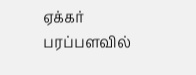ஏக்கர் பரப்பளவில்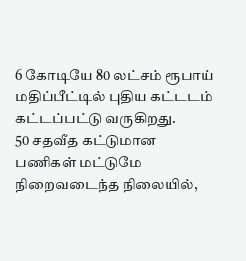6 கோடியே 80 லட்சம் ரூபாய் மதிப்பீட்டில் புதிய கட்டடம் கட்டப்பட்டு வருகிறது.
50 சதவீத கட்டுமான பணிகள் மட்டுமே நிறைவடைந்த நிலையில்,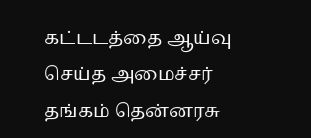கட்டடத்தை ஆய்வு செய்த அமைச்சர் தங்கம் தென்னரசு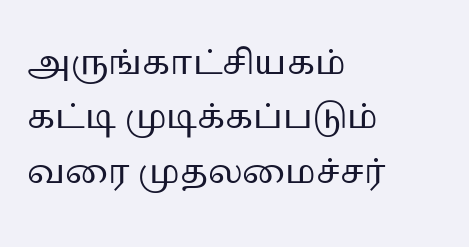அருங்காட்சியகம் கட்டி முடிக்கப்படும் வரை முதலமைச்சர்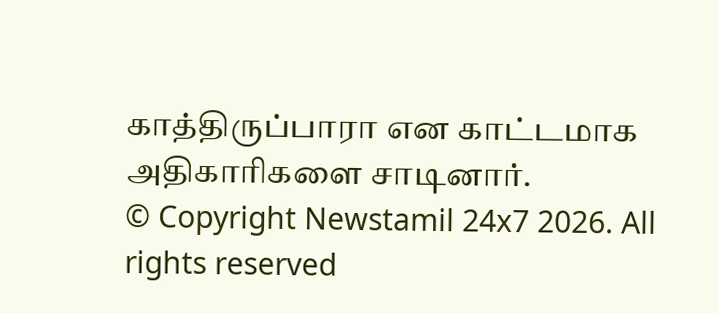காத்திருப்பாரா என காட்டமாக அதிகாரிகளை சாடினார்.
© Copyright Newstamil 24x7 2026. All rights reserved